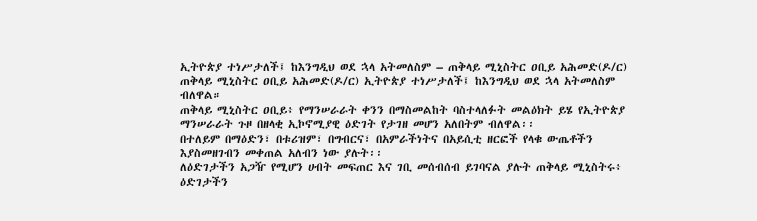ኢትዮጵያ ተነሥታለች፤ ከእንግዲህ ወደ ኋላ አትመለስም – ጠቅላይ ሚኒስትር ዐቢይ አሕመድ(ዶ/ር)
ጠቅላይ ሚኒስትር ዐቢይ አሕመድ(ዶ/ር) ኢትዮጵያ ተነሥታለች፤ ከእንግዲህ ወደ ኋላ አትመለስም ብለዋል።
ጠቅላይ ሚኒስትር ዐቢይ፥ የማንሠራራት ቀንን በማስመልከት ባስተላለፉት መልዕክት ይሄ የኢትዮጵያ ማንሠራራት ጉዞ በዘላቂ ኢኮኖሚያዊ ዕድገት የታገዘ መሆን አለበትም ብለዋል፡፡
በተለይም በማዕድን፣ በቱሪዝም፣ በግብርና፣ በአምራችነትና በአይሲቲ ዘርፎች የላቁ ውጤቶችን እያስመዘገብን መቀጠል አለብን ነው ያሉት፡፡
ለዕድገታችን አጋዥ የሚሆን ሀብት መፍጠር እና ገቢ መሰብሰብ ይገባናል ያሉት ጠቅላይ ሚኒስትሩ፥ ዕድገታችን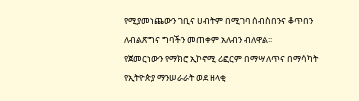የሚያመነጨውን ገቢና ሀብትም በሚገባ ሰብስበንና ቆጥበን ለብልጽግና ግባችን መጠቀም አለብን ብለዋል፡፡
የጀመርነውን የማክሮ ኢኮኖሚ ሪፎርም በማሣለጥና በማሳካት የኢትዮጵያ ማንሠራራት ወደ ዘላቂ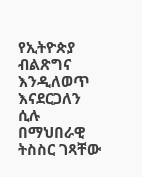የኢትዮጵያ ብልጽግና እንዲለወጥ እናደርጋለን ሲሉ በማህበራዊ ትስስር ገጻቸው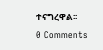ተናግረዋል፡፡
0 Comments